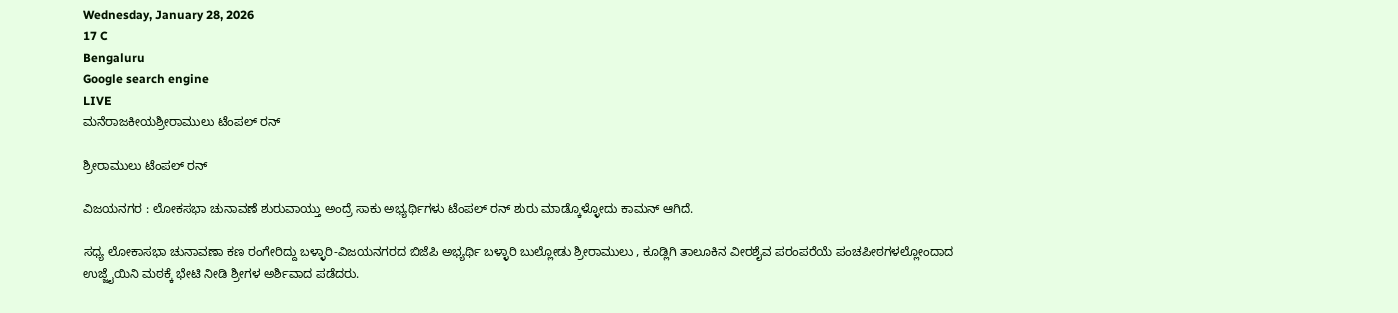Wednesday, January 28, 2026
17 C
Bengaluru
Google search engine
LIVE
ಮನೆರಾಜಕೀಯಶ್ರೀರಾಮುಲು ಟೆಂಪಲ್ ರನ್

ಶ್ರೀರಾಮುಲು ಟೆಂಪಲ್ ರನ್

ವಿಜಯನಗರ : ಲೋಕಸಭಾ ಚುನಾವಣೆ ಶುರುವಾಯ್ತು ಅಂದ್ರೆ ಸಾಕು ಅಭ್ಯರ್ಥಿಗಳು ಟೆಂಪಲ್ ರನ್ ಶುರು ಮಾಡ್ಕೊಳ್ಳೋದು ಕಾಮನ್ ಆಗಿದೆ.

ಸಧ್ಯ ಲೋಕಾಸಭಾ ಚುನಾವಣಾ ಕಣ ರಂಗೇರಿದ್ದು ಬಳ್ಳಾರಿ-ವಿಜಯನಗರದ ಬಿಜೆಪಿ ಅಭ್ಯರ್ಥಿ ಬಳ್ಳಾರಿ ಬುಲ್ಲೋಡು ಶ್ರೀರಾಮುಲು , ಕೂಡ್ಲಿಗಿ ತಾಲೂಕಿನ ವೀರಶೈವ ಪರಂಪರೆಯೆ ಪಂಚಪೀಠಗಳಲ್ಲೋಂದಾದ ಉಜ್ಜೈಯಿನಿ ಮಠಕ್ಕೆ ಭೇಟಿ ನೀಡಿ ಶ್ರೀಗಳ ಅರ್ಶಿವಾದ ಪಡೆದರು.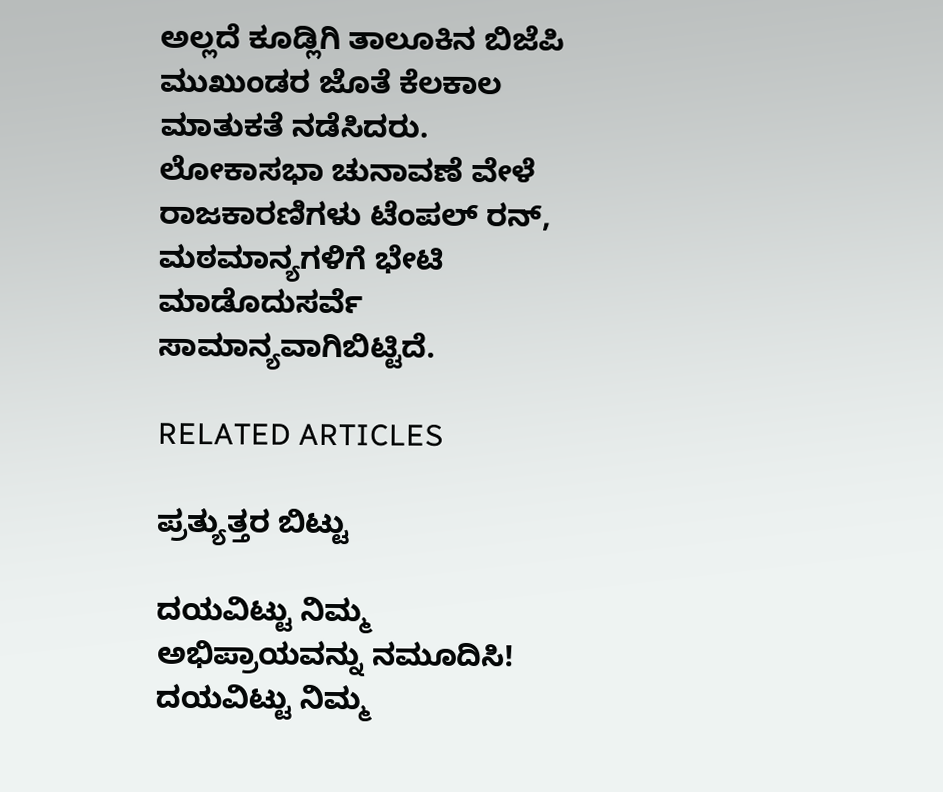ಅಲ್ಲದೆ ಕೂಡ್ಲಿಗಿ ತಾಲೂಕಿನ ಬಿಜೆಪಿ ಮುಖುಂಡರ ಜೊತೆ ಕೆಲಕಾಲ ಮಾತುಕತೆ ನಡೆಸಿದರು. ಲೋಕಾಸಭಾ ಚುನಾವಣೆ ವೇಳೆ ರಾಜಕಾರಣಿಗಳು ಟೆಂಪಲ್ ರನ್, ಮಠಮಾನ್ಯಗಳಿಗೆ ಭೇಟಿ ಮಾಡೊದುಸರ್ವೆ ಸಾಮಾನ್ಯವಾಗಿಬಿಟ್ಟಿದೆ.

RELATED ARTICLES

ಪ್ರತ್ಯುತ್ತರ ಬಿಟ್ಟು

ದಯವಿಟ್ಟು ನಿಮ್ಮ ಅಭಿಪ್ರಾಯವನ್ನು ನಮೂದಿಸಿ!
ದಯವಿಟ್ಟು ನಿಮ್ಮ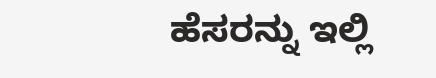ಹೆಸರನ್ನು ಇಲ್ಲಿ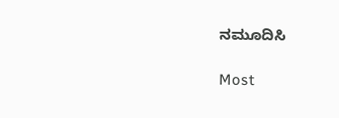ನಮೂದಿಸಿ

Most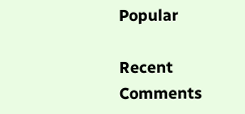Popular

Recent Comments